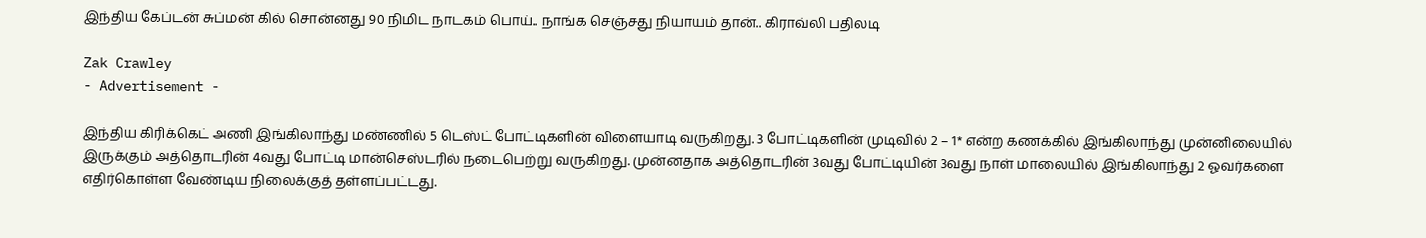இந்திய கேப்டன் சுப்மன் கில் சொன்னது 90 நிமிட நாடகம் பொய்.. நாங்க செஞ்சது நியாயம் தான்.. கிராவ்லி பதிலடி

Zak Crawley
- Advertisement -

இந்திய கிரிக்கெட் அணி இங்கிலாந்து மண்ணில் 5 டெஸ்ட் போட்டிகளின் விளையாடி வருகிறது. 3 போட்டிகளின் முடிவில் 2 – 1* என்ற கணக்கில் இங்கிலாந்து முன்னிலையில் இருக்கும் அத்தொடரின் 4வது போட்டி மான்செஸ்டரில் நடைபெற்று வருகிறது. முன்னதாக அத்தொடரின் 3வது போட்டியின் 3வது நாள் மாலையில் இங்கிலாந்து 2 ஓவர்களை எதிர்கொள்ள வேண்டிய நிலைக்குத் தள்ளப்பட்டது.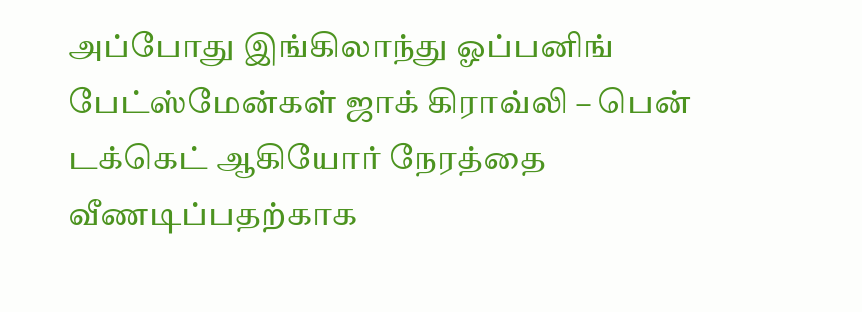அப்போது இங்கிலாந்து ஓப்பனிங் பேட்ஸ்மேன்கள் ஜாக் கிராவ்லி – பென் டக்கெட் ஆகியோர் நேரத்தை வீணடிப்பதற்காக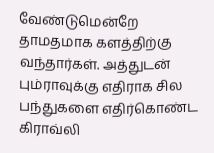வேண்டுமென்றே தாமதமாக களத்திற்கு வந்தார்கள். அத்துடன் பும்ராவுக்கு எதிராக சில பந்துகளை எதிர்கொண்ட கிராவ்லி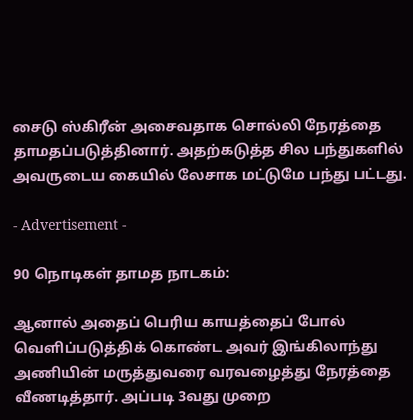சைடு ஸ்கிரீன் அசைவதாக சொல்லி நேரத்தை தாமதப்படுத்தினார். அதற்கடுத்த சில பந்துகளில் அவருடைய கையில் லேசாக மட்டுமே பந்து பட்டது.

- Advertisement -

90 நொடிகள் தாமத நாடகம்:

ஆனால் அதைப் பெரிய காயத்தைப் போல் வெளிப்படுத்திக் கொண்ட அவர் இங்கிலாந்து அணியின் மருத்துவரை வரவழைத்து நேரத்தை வீணடித்தார். அப்படி 3வது முறை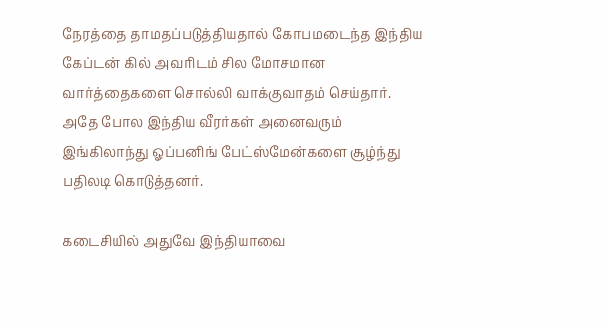நேரத்தை தாமதப்படுத்தியதால் கோபமடைந்த இந்திய கேப்டன் கில் அவரிடம் சில மோசமான வார்த்தைகளை சொல்லி வாக்குவாதம் செய்தார். அதே போல இந்திய வீரர்கள் அனைவரும் இங்கிலாந்து ஓப்பனிங் பேட்ஸ்மேன்களை சூழ்ந்து பதிலடி கொடுத்தனர்.

கடைசியில் அதுவே இந்தியாவை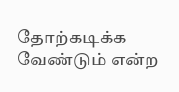தோற்கடிக்க வேண்டும் என்ற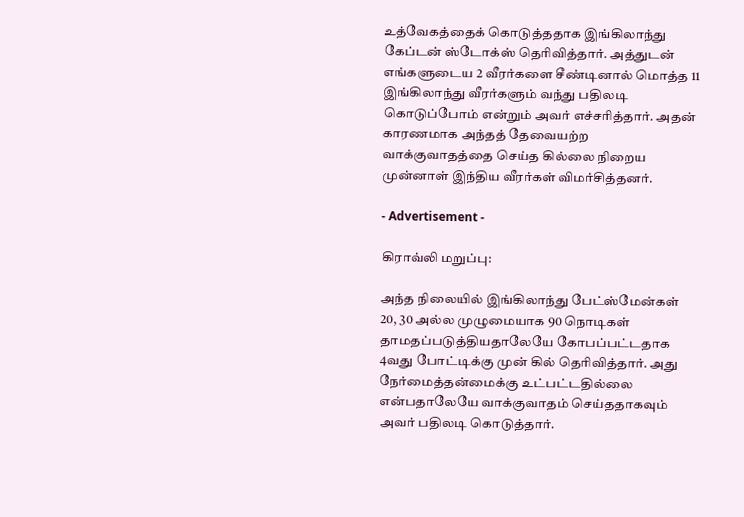உத்வேகத்தைக் கொடுத்ததாக இங்கிலாந்து கேப்டன் ஸ்டோக்ஸ் தெரிவித்தார். அத்துடன் எங்களுடைய 2 வீரர்களை சீண்டினால் மொத்த 11 இங்கிலாந்து வீரர்களும் வந்து பதிலடி கொடுப்போம் என்றும் அவர் எச்சரித்தார். அதன் காரணமாக அந்தத் தேவையற்ற வாக்குவாதத்தை செய்த கில்லை நிறைய முன்னாள் இந்திய வீரர்கள் விமர்சித்தனர்.

- Advertisement -

கிராவ்லி மறுப்பு:

அந்த நிலையில் இங்கிலாந்து பேட்ஸ்மேன்கள் 20, 30 அல்ல முழுமையாக 90 நொடிகள் தாமதப்படுத்தியதாலேயே கோபப்பட்டதாக 4வது போட்டிக்கு முன் கில் தெரிவித்தார். அது நேர்மைத்தன்மைக்கு உட்பட்டதில்லை என்பதாலேயே வாக்குவாதம் செய்ததாகவும் அவர் பதிலடி கொடுத்தார்.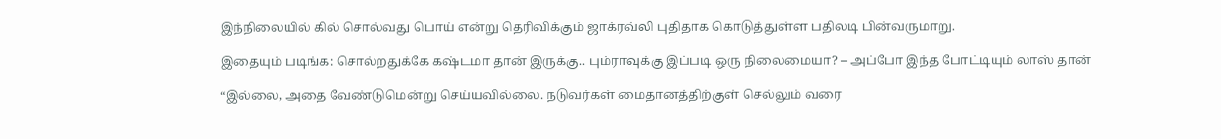இந்நிலையில் கில் சொல்வது பொய் என்று தெரிவிக்கும் ஜாக்ரவ்லி புதிதாக கொடுத்துள்ள பதிலடி பின்வருமாறு.

இதையும் படிங்க: சொல்றதுக்கே கஷ்டமா தான் இருக்கு.. பும்ராவுக்கு இப்படி ஒரு நிலைமையா? – அப்போ இந்த போட்டியும் லாஸ் தான்

“இல்லை, அதை வேண்டுமென்று செய்யவில்லை. நடுவர்கள் மைதானத்திற்குள் செல்லும் வரை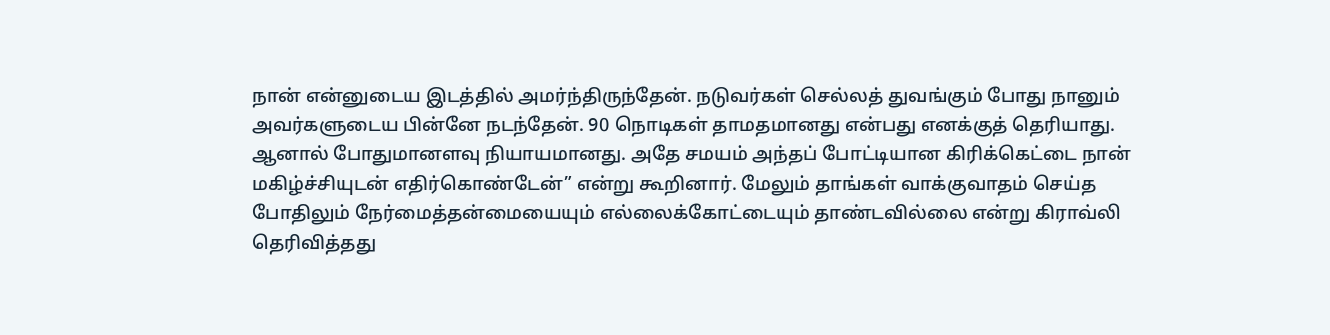நான் என்னுடைய இடத்தில் அமர்ந்திருந்தேன். நடுவர்கள் செல்லத் துவங்கும் போது நானும் அவர்களுடைய பின்னே நடந்தேன். 90 நொடிகள் தாமதமானது என்பது எனக்குத் தெரியாது. ஆனால் போதுமானளவு நியாயமானது. அதே சமயம் அந்தப் போட்டியான கிரிக்கெட்டை நான் மகிழ்ச்சியுடன் எதிர்கொண்டேன்” என்று கூறினார். மேலும் தாங்கள் வாக்குவாதம் செய்த போதிலும் நேர்மைத்தன்மையையும் எல்லைக்கோட்டையும் தாண்டவில்லை என்று கிராவ்லி தெரிவித்தது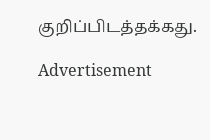குறிப்பிடத்தக்கது.

Advertisement